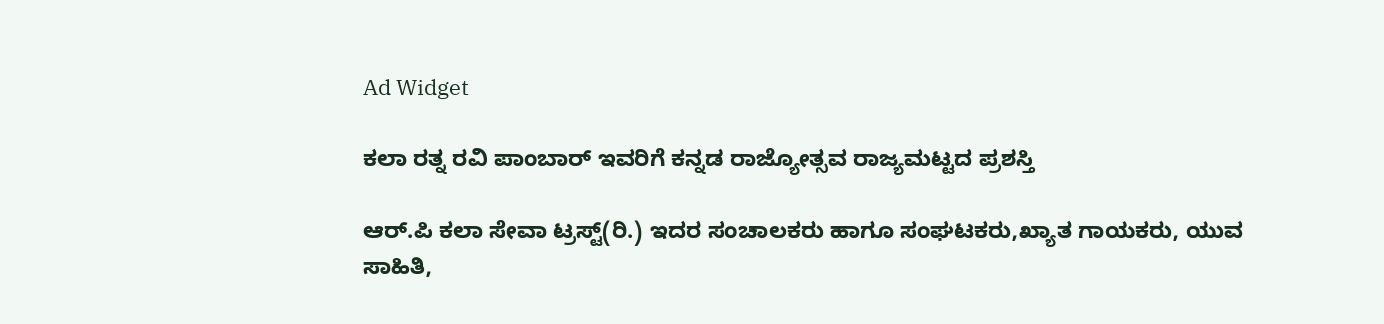Ad Widget

ಕಲಾ ರತ್ನ ರವಿ ಪಾಂಬಾರ್ ಇವರಿಗೆ ಕನ್ನಡ ರಾಜ್ಯೋತ್ಸವ ರಾಜ್ಯಮಟ್ಟದ ಪ್ರಶಸ್ತಿ

ಆರ್.ಪಿ ಕಲಾ ಸೇವಾ ಟ್ರಸ್ಟ್(ರಿ.) ಇದರ ಸಂಚಾಲಕರು ಹಾಗೂ ಸಂಘಟಕರು,ಖ್ಯಾತ ಗಾಯಕರು, ಯುವ ಸಾಹಿತಿ,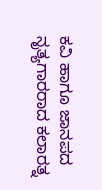ಕವಿ ಹಾಗೂ ಜಾನಪದ ನೃತ್ಯಗಾರರಾದ ಕಲಾರತ್ನ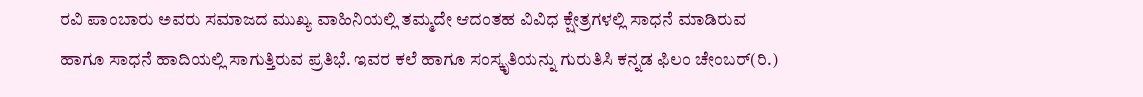ರವಿ ಪಾಂಬಾರು ಅವರು ಸಮಾಜದ ಮುಖ್ಯ ವಾಹಿನಿಯಲ್ಲಿ ತಮ್ಮದೇ ಆದಂತಹ ವಿವಿಧ ಕ್ಷೇತ್ರಗಳಲ್ಲಿ ಸಾಧನೆ ಮಾಡಿರುವ ಹಾಗೂ ಸಾಧನೆ ಹಾದಿಯಲ್ಲಿ ಸಾಗುತ್ತಿರುವ ಪ್ರತಿಭೆ. ಇವರ ಕಲೆ ಹಾಗೂ ಸಂಸ್ಕೃತಿಯನ್ನು ಗುರುತಿಸಿ ಕನ್ನಡ ಫಿಲಂ ಚೇಂಬರ್(ರಿ.)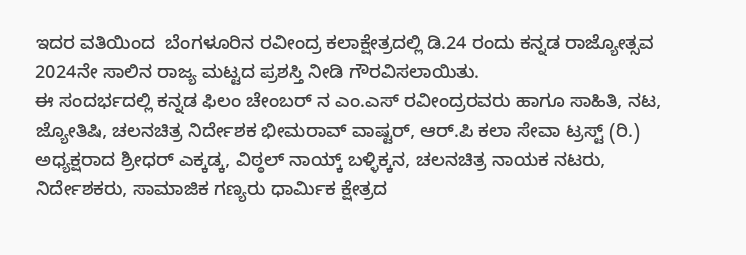ಇದರ ವತಿಯಿಂದ  ಬೆಂಗಳೂರಿನ ರವೀಂದ್ರ ಕಲಾಕ್ಷೇತ್ರದಲ್ಲಿ ಡಿ.24 ರಂದು ಕನ್ನಡ ರಾಜ್ಯೋತ್ಸವ 2024ನೇ ಸಾಲಿನ ರಾಜ್ಯ ಮಟ್ಟದ ಪ್ರಶಸ್ತಿ ನೀಡಿ ಗೌರವಿಸಲಾಯಿತು.
ಈ ಸಂದರ್ಭದಲ್ಲಿ ಕನ್ನಡ ಫಿಲಂ ಚೇಂಬರ್ ನ ಎಂ.ಎಸ್ ರವೀಂದ್ರರವರು ಹಾಗೂ ಸಾಹಿತಿ, ನಟ, ಜ್ಯೋತಿಷಿ, ಚಲನಚಿತ್ರ ನಿರ್ದೇಶಕ ಭೀಮರಾವ್ ವಾಷ್ಟರ್, ಆರ್.ಪಿ ಕಲಾ ಸೇವಾ ಟ್ರಸ್ಟ್ (ರಿ.) ಅಧ್ಯಕ್ಷರಾದ ಶ್ರೀಧರ್ ಎಕ್ಕಡ್ಕ, ವಿಠ್ಠಲ್ ನಾಯ್ಕ್ ಬಳ್ಳಿಕ್ಕನ, ಚಲನಚಿತ್ರ ನಾಯಕ ನಟರು, ನಿರ್ದೇಶಕರು, ಸಾಮಾಜಿಕ ಗಣ್ಯರು ಧಾರ್ಮಿಕ ಕ್ಷೇತ್ರದ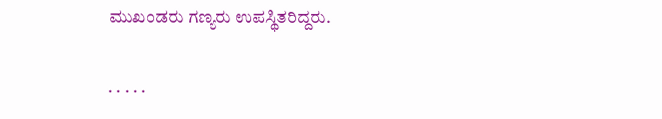ಮುಖಂಡರು ಗಣ್ಯರು ಉಪಸ್ಥಿತರಿದ್ದರು.

. . . . .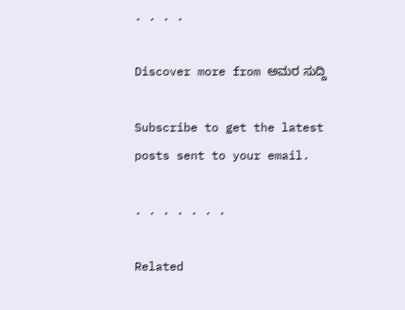. . . .

Discover more from ಅಮರ ಸುದ್ದಿ

Subscribe to get the latest posts sent to your email.

. . . . . . .

Related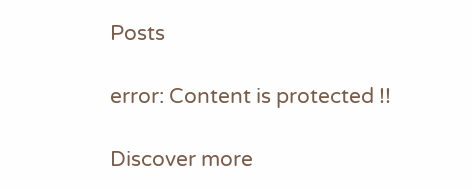Posts

error: Content is protected !!

Discover more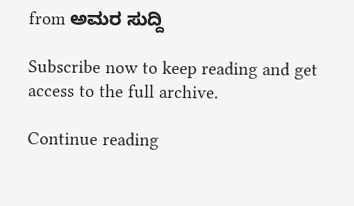from ಅಮರ ಸುದ್ದಿ

Subscribe now to keep reading and get access to the full archive.

Continue reading